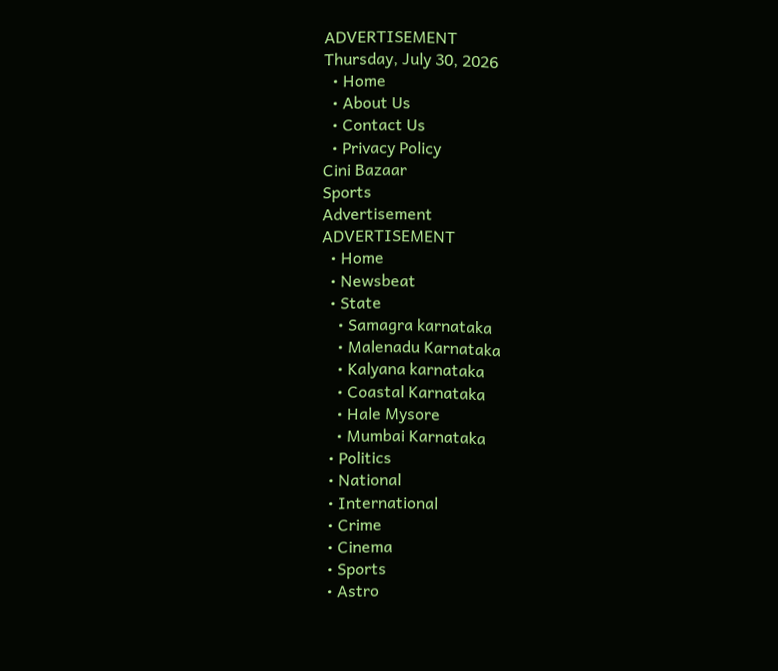ADVERTISEMENT
Thursday, July 30, 2026
  • Home
  • About Us
  • Contact Us
  • Privacy Policy
Cini Bazaar
Sports
Advertisement
ADVERTISEMENT
  • Home
  • Newsbeat
  • State
    • Samagra karnataka
    • Malenadu Karnataka
    • Kalyana karnataka
    • Coastal Karnataka
    • Hale Mysore
    • Mumbai Karnataka
  • Politics
  • National
  • International
  • Crime
  • Cinema
  • Sports
  • Astro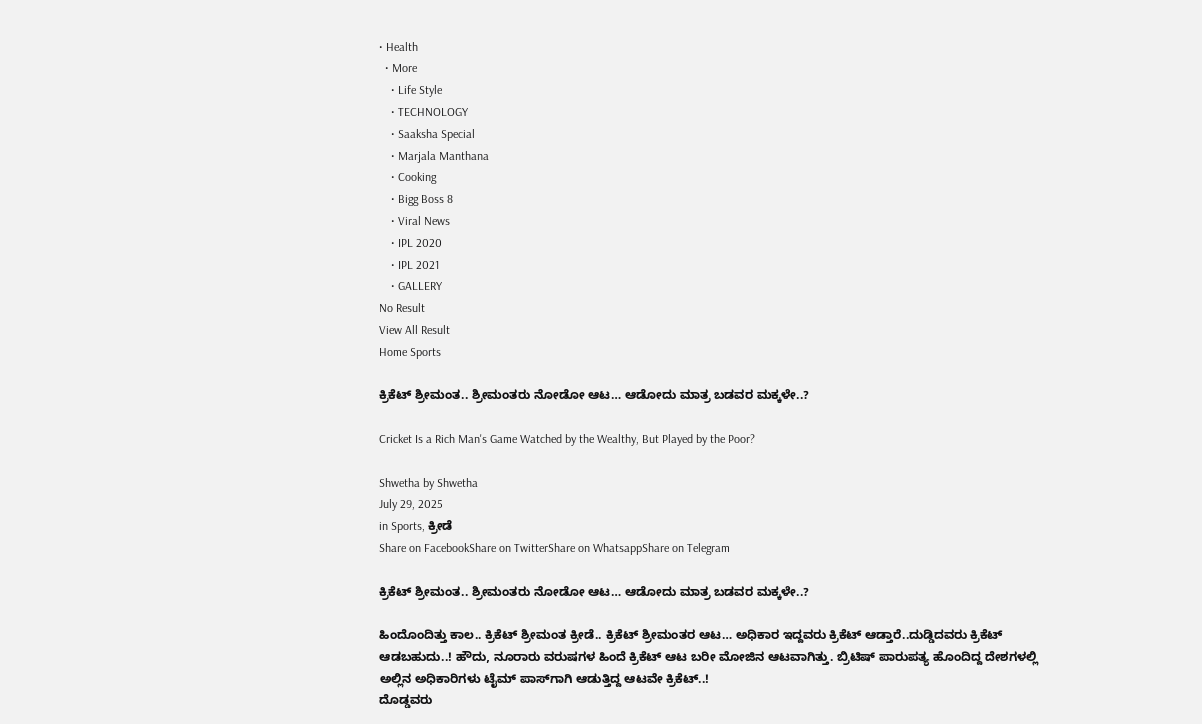• Health
  • More
    • Life Style
    • TECHNOLOGY
    • Saaksha Special
    • Marjala Manthana
    • Cooking
    • Bigg Boss 8
    • Viral News
    • IPL 2020
    • IPL 2021
    • GALLERY
No Result
View All Result
Home Sports

ಕ್ರಿಕೆಟ್‌ ಶ್ರೀಮಂತ.. ಶ್ರೀಮಂತರು ನೋಡೋ ಆಟ… ಆಡೋದು ಮಾತ್ರ ಬಡವರ ಮಕ್ಕಳೇ..?

Cricket Is a Rich Man's Game Watched by the Wealthy, But Played by the Poor?

Shwetha by Shwetha
July 29, 2025
in Sports, ಕ್ರೀಡೆ
Share on FacebookShare on TwitterShare on WhatsappShare on Telegram

ಕ್ರಿಕೆಟ್‌ ಶ್ರೀಮಂತ.. ಶ್ರೀಮಂತರು ನೋಡೋ ಆಟ… ಆಡೋದು ಮಾತ್ರ ಬಡವರ ಮಕ್ಕಳೇ..?

ಹಿಂದೊಂದಿತ್ತು ಕಾಲ.. ಕ್ರಿಕೆಟ್‌ ಶ್ರೀಮಂತ ಕ್ರೀಡೆ.. ಕ್ರಿಕೆಟ್‌ ಶ್ರೀಮಂತರ ಆಟ… ಅಧಿಕಾರ ಇದ್ದವರು ಕ್ರಿಕೆಟ್‌ ಆಡ್ತಾರೆ..ದುಡ್ಡಿದವರು ಕ್ರಿಕೆಟ್‌ ಆಡಬಹುದು..! ಹೌದು, ನೂರಾರು ವರುಷಗಳ ಹಿಂದೆ ಕ್ರಿಕೆಟ್‌ ಆಟ ಬರೀ ಮೋಜಿನ ಆಟವಾಗಿತ್ತು. ಬ್ರಿಟಿಷ್‌ ಪಾರುಪತ್ಯ ಹೊಂದಿದ್ದ ದೇಶಗಳಲ್ಲಿ ಅಲ್ಲಿನ ಅಧಿಕಾರಿಗಳು ಟೈಮ್‌ ಪಾಸ್‌ಗಾಗಿ ಆಡುತ್ತಿದ್ದ ಆಟವೇ ಕ್ರಿಕೆಟ್‌..!
ದೊಡ್ಡವರು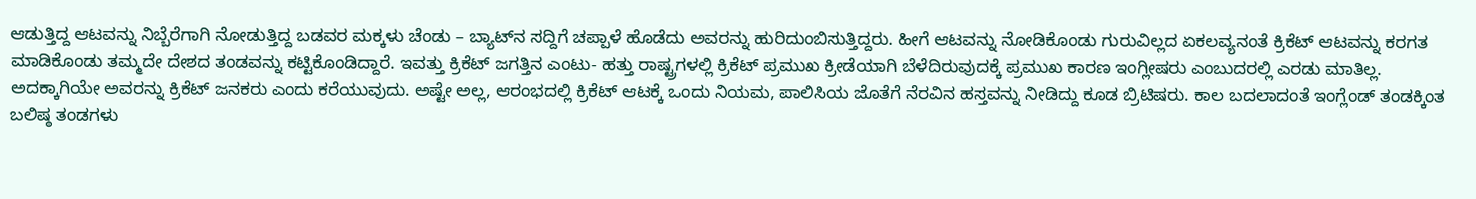ಆಡುತ್ತಿದ್ದ ಆಟವನ್ನು ನಿಬ್ಬೆರೆಗಾಗಿ ನೋಡುತ್ತಿದ್ದ ಬಡವರ ಮಕ್ಕಳು ಚೆಂಡು – ಬ್ಯಾಟ್‌ನ ಸದ್ದಿಗೆ ಚಪ್ಪಾಳೆ ಹೊಡೆದು ಅವರನ್ನು ಹುರಿದುಂಬಿಸುತ್ತಿದ್ದರು. ಹೀಗೆ ಆಟವನ್ನು ನೋಡಿಕೊಂಡು ಗುರುವಿಲ್ಲದ ಏಕಲವ್ಯನಂತೆ ಕ್ರಿಕೆಟ್‌ ಆಟವನ್ನು ಕರಗತ ಮಾಡಿಕೊಂಡು ತಮ್ಮದೇ ದೇಶದ ತಂಡವನ್ನು ಕಟ್ಟಿಕೊಂಡಿದ್ದಾರೆ. ಇವತ್ತು ಕ್ರಿಕೆಟ್‌ ಜಗತ್ತಿನ ಎಂಟು- ಹತ್ತು ರಾಷ್ಟ್ರಗಳಲ್ಲಿ ಕ್ರಿಕೆಟ್‌ ಪ್ರಮುಖ ಕ್ರೀಡೆಯಾಗಿ ಬೆಳೆದಿರುವುದಕ್ಕೆ ಪ್ರಮುಖ ಕಾರಣ ಇಂಗ್ಲೀಷರು ಎಂಬುದರಲ್ಲಿ ಎರಡು ಮಾತಿಲ್ಲ. ಅದಕ್ಕಾಗಿಯೇ ಅವರನ್ನು ಕ್ರಿಕೆಟ್‌ ಜನಕರು ಎಂದು ಕರೆಯುವುದು. ಅಷ್ಟೇ ಅಲ್ಲ, ಆರಂಭದಲ್ಲಿ ಕ್ರಿಕೆಟ್‌ ಆಟಕ್ಕೆ ಒಂದು ನಿಯಮ, ಪಾಲಿಸಿಯ ಜೊತೆಗೆ ನೆರವಿನ ಹಸ್ತವನ್ನು ನೀಡಿದ್ದು ಕೂಡ ಬ್ರಿಟಿಷರು. ಕಾಲ ಬದಲಾದಂತೆ ಇಂಗ್ಲೆಂಡ್‌ ತಂಡಕ್ಕಿಂತ ಬಲಿಷ್ಠ ತಂಡಗಳು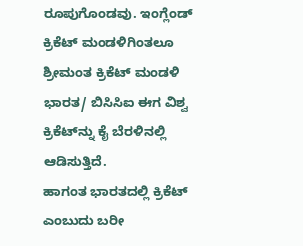ರೂಪುಗೊಂಡವು. ಇಂಗ್ಲೆಂಡ್‌ ಕ್ರಿಕೆಟ್‌ ಮಂಡಳಿಗಿಂತಲೂ ಶ್ರೀಮಂತ ಕ್ರಿಕೆಟ್‌ ಮಂಡಳಿ ಭಾರತ/ ಬಿಸಿಸಿಐ ಈಗ ವಿಶ್ವ ಕ್ರಿಕೆಟ್‌ನ್ನು ಕೈ ಬೆರಳಿನಲ್ಲಿ ಆಡಿಸುತ್ತಿದೆ.
ಹಾಗಂತ ಭಾರತದಲ್ಲಿ ಕ್ರಿಕೆಟ್‌ ಎಂಬುದು ಬರೀ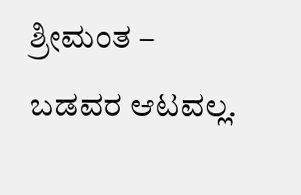ಶ್ರೀಮಂತ – ಬಡವರ ಆಟವಲ್ಲ.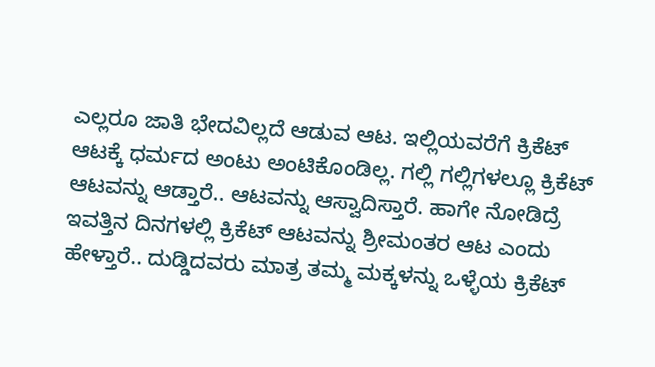ಎಲ್ಲರೂ ಜಾತಿ ಭೇದವಿಲ್ಲದೆ ಆಡುವ ಆಟ. ಇಲ್ಲಿಯವರೆಗೆ ಕ್ರಿಕೆಟ್‌ ಆಟಕ್ಕೆ ಧರ್ಮದ ಅಂಟು ಅಂಟಿಕೊಂಡಿಲ್ಲ. ಗಲ್ಲಿ ಗಲ್ಲಿಗಳಲ್ಲೂ ಕ್ರಿಕೆಟ್‌ ಆಟವನ್ನು ಆಡ್ತಾರೆ.. ಆಟವನ್ನು ಆಸ್ವಾದಿಸ್ತಾರೆ. ಹಾಗೇ ನೋಡಿದ್ರೆ ಇವತ್ತಿನ ದಿನಗಳಲ್ಲಿ ಕ್ರಿಕೆಟ್‌ ಆಟವನ್ನು ಶ್ರೀಮಂತರ ಆಟ ಎಂದು ಹೇಳ್ತಾರೆ.. ದುಡ್ಡಿದವರು ಮಾತ್ರ ತಮ್ಮ ಮಕ್ಕಳನ್ನು ಒಳ್ಳೆಯ ಕ್ರಿಕೆಟ್‌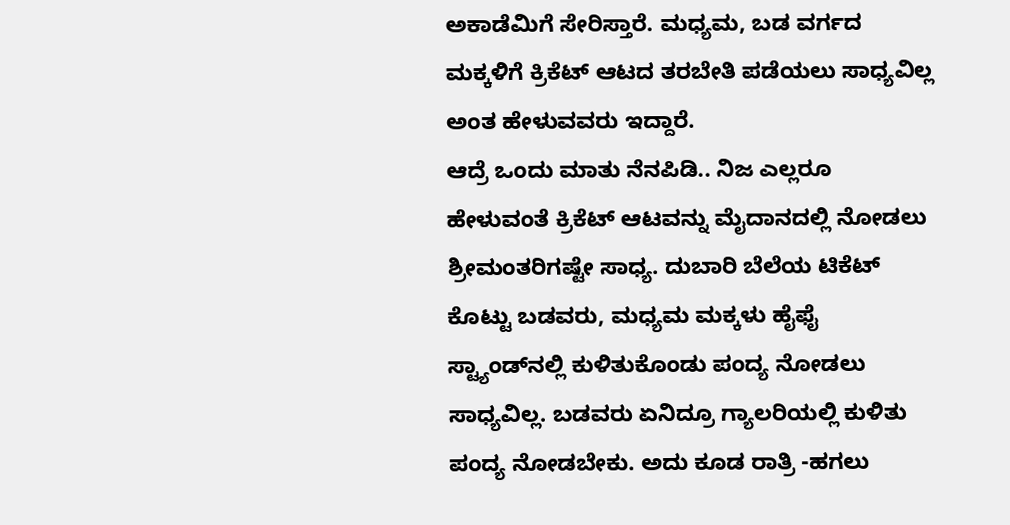ಅಕಾಡೆಮಿಗೆ ಸೇರಿಸ್ತಾರೆ. ಮಧ್ಯಮ, ಬಡ ವರ್ಗದ ಮಕ್ಕಳಿಗೆ ಕ್ರಿಕೆಟ್‌ ಆಟದ ತರಬೇತಿ ಪಡೆಯಲು ಸಾಧ್ಯವಿಲ್ಲ ಅಂತ ಹೇಳುವವರು ಇದ್ದಾರೆ.
ಆದ್ರೆ ಒಂದು ಮಾತು ನೆನಪಿಡಿ.. ನಿಜ ಎಲ್ಲರೂ ಹೇಳುವಂತೆ ಕ್ರಿಕೆಟ್‌ ಆಟವನ್ನು ಮೈದಾನದಲ್ಲಿ ನೋಡಲು ಶ್ರೀಮಂತರಿಗಷ್ಟೇ ಸಾಧ್ಯ. ದುಬಾರಿ ಬೆಲೆಯ ಟಿಕೆಟ್‌ ಕೊಟ್ಟು ಬಡವರು, ಮಧ್ಯಮ ಮಕ್ಕಳು ಹೈಫೈ ಸ್ಟ್ಯಾಂಡ್‌ನಲ್ಲಿ ಕುಳಿತುಕೊಂಡು ಪಂದ್ಯ ನೋಡಲು ಸಾಧ್ಯವಿಲ್ಲ. ಬಡವರು ಏನಿದ್ರೂ ಗ್ಯಾಲರಿಯಲ್ಲಿ ಕುಳಿತು ಪಂದ್ಯ ನೋಡಬೇಕು. ಅದು ಕೂಡ ರಾತ್ರಿ -ಹಗಲು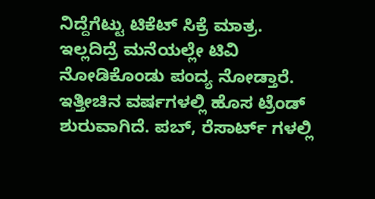ನಿದ್ದೆಗೆಟ್ಟು ಟಿಕೆಟ್‌ ಸಿಕ್ರೆ ಮಾತ್ರ. ಇಲ್ಲದಿದ್ರೆ ಮನೆಯಲ್ಲೇ ಟಿವಿ ನೋಡಿಕೊಂಡು ಪಂದ್ಯ ನೋಡ್ತಾರೆ. ಇತ್ತೀಚಿನ ವರ್ಷಗಳಲ್ಲಿ ಹೊಸ ಟ್ರೆಂಡ್‌ ಶುರುವಾಗಿದೆ. ಪಬ್‌, ರೆಸಾರ್ಟ್‌ ಗಳಲ್ಲಿ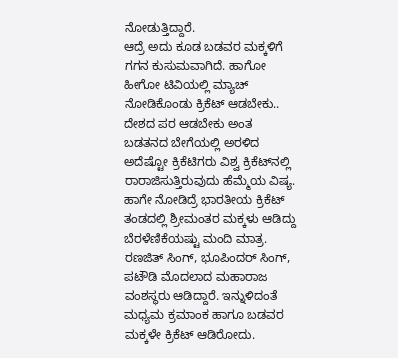ನೋಡುತ್ತಿದ್ದಾರೆ.
ಆದ್ರೆ ಅದು ಕೂಡ ಬಡವರ ಮಕ್ಕಳಿಗೆ ಗಗನ ಕುಸುಮವಾಗಿದೆ. ಹಾಗೋ ಹೀಗೋ ಟಿವಿಯಲ್ಲಿ ಮ್ಯಾಚ್‌ ನೋಡಿಕೊಂಡು ಕ್ರಿಕೆಟ್‌ ಆಡಬೇಕು.. ದೇಶದ ಪರ ಆಡಬೇಕು ಅಂತ ಬಡತನದ ಬೇಗೆಯಲ್ಲಿ ಅರಳಿದ ಅದೆಷ್ಟೋ ಕ್ರಿಕೆಟಿಗರು ವಿಶ್ವ ಕ್ರಿಕೆಟ್‌ನಲ್ಲಿ ರಾರಾಜಿಸುತ್ತಿರುವುದು ಹೆಮ್ಮೆಯ ವಿಷ್ಯ.
ಹಾಗೇ ನೋಡಿದ್ರೆ ಭಾರತೀಯ ಕ್ರಿಕೆಟ್‌ ತಂಡದಲ್ಲಿ ಶ್ರೀಮಂತರ ಮಕ್ಕಳು ಆಡಿದ್ದು ಬೆರಳೆಣಿಕೆಯಷ್ಟು ಮಂದಿ ಮಾತ್ರ. ರಣಜಿತ್‌ ಸಿಂಗ್‌, ಭೂಪಿಂದರ್‌ ಸಿಂಗ್‌, ಪಟೌಡಿ ಮೊದಲಾದ ಮಹಾರಾಜ ವಂಶಸ್ಥರು ಆಡಿದ್ದಾರೆ. ಇನ್ನುಳಿದಂತೆ ಮಧ್ಯಮ ಕ್ರಮಾಂಕ ಹಾಗೂ ಬಡವರ ಮಕ್ಕಳೇ ಕ್ರಿಕೆಟ್‌ ಆಡಿರೋದು.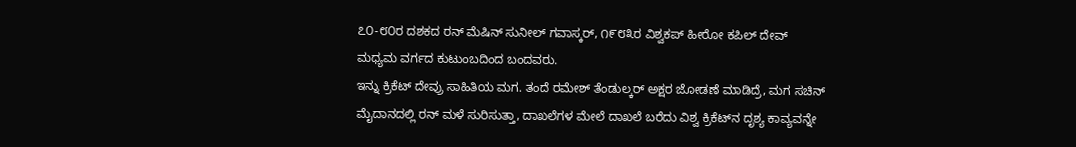೭೦-೮೦ರ ದಶಕದ ರನ್‌ ಮೆಷಿನ್‌ ಸುನೀಲ್‌ ಗವಾಸ್ಕರ್‌, ೧೯೮೩ರ ವಿಶ್ವಕಪ್‌ ಹೀರೋ ಕಪಿಲ್‌ ದೇವ್‌ ಮಧ್ಯಮ ವರ್ಗದ ಕುಟುಂಬದಿಂದ ಬಂದವರು.
ಇನ್ನು ಕ್ರಿಕೆಟ್‌ ದೇವ್ರು ಸಾಹಿತಿಯ ಮಗ. ತಂದೆ ರಮೇಶ್‌ ತೆಂಡುಲ್ಕರ್‌ ಅಕ್ಷರ ಜೋಡಣೆ ಮಾಡಿದ್ರೆ, ಮಗ ಸಚಿನ್‌ ಮೈದಾನದಲ್ಲಿ ರನ್‌ ಮಳೆ ಸುರಿಸುತ್ತಾ, ದಾಖಲೆಗಳ ಮೇಲೆ ದಾಖಲೆ ಬರೆದು ವಿಶ್ವ ಕ್ರಿಕೆಟ್‌ನ ದೃಶ್ಯ ಕಾವ್ಯವನ್ನೇ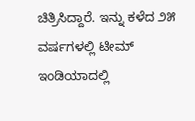ಚಿತ್ರಿಸಿದ್ದಾರೆ. ಇನ್ನು ಕಳೆದ ೨೫ ವರ್ಷಗಳಲ್ಲಿ ಟೀಮ್‌ ಇಂಡಿಯಾದಲ್ಲಿ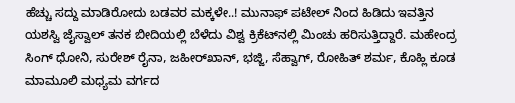ಹೆಚ್ಚು ಸದ್ದು ಮಾಡಿರೋದು ಬಡವರ ಮಕ್ಕಳೇ..! ಮುನಾಫ್‌ ಪಟೇಲ್‌ ನಿಂದ ಹಿಡಿದು ಇವತ್ತಿನ ಯಶಸ್ವಿ ಜೈಸ್ವಾಲ್‌ ತನಕ ಬೀದಿಯಲ್ಲಿ ಬೆಳೆದು ವಿಶ್ವ ಕ್ರಿಕೆಟ್‌ನಲ್ಲಿ ಮಿಂಚು ಹರಿಸುತ್ತಿದ್ದಾರೆ. ಮಹೇಂದ್ರ ಸಿಂಗ್‌ ಧೋನಿ, ಸುರೇಶ್‌ ರೈನಾ, ಜಹೀರ್‌ಖಾನ್‌, ಭಜ್ಜಿ, ಸೆಹ್ವಾಗ್‌, ರೋಹಿತ್‌ ಶರ್ಮ, ಕೊಹ್ಲಿ ಕೂಡ ಮಾಮೂಲಿ ಮಧ್ಯಮ ವರ್ಗದ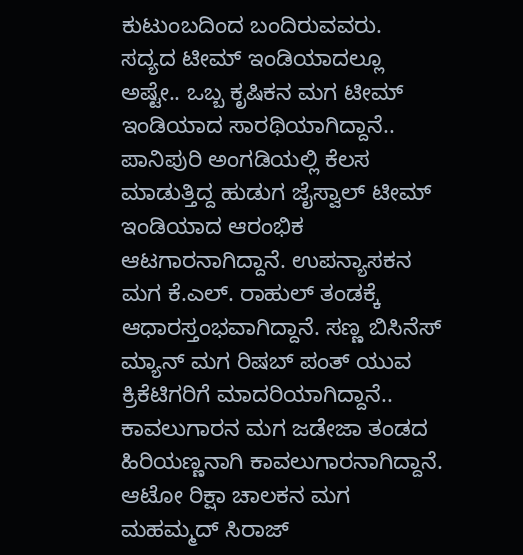ಕುಟುಂಬದಿಂದ ಬಂದಿರುವವರು.
ಸದ್ಯದ ಟೀಮ್‌ ಇಂಡಿಯಾದಲ್ಲೂ ಅಷ್ಟೇ.. ಒಬ್ಬ ಕೃಷಿಕನ ಮಗ ಟೀಮ್‌ ಇಂಡಿಯಾದ ಸಾರಥಿಯಾಗಿದ್ದಾನೆ.. ಪಾನಿಪುರಿ ಅಂಗಡಿಯಲ್ಲಿ ಕೆಲಸ ಮಾಡುತ್ತಿದ್ದ ಹುಡುಗ ಜೈಸ್ವಾಲ್‌ ಟೀಮ್‌ ಇಂಡಿಯಾದ ಆರಂಭಿಕ ಆಟಗಾರನಾಗಿದ್ದಾನೆ. ಉಪನ್ಯಾಸಕನ ಮಗ ಕೆ.ಎಲ್. ರಾಹುಲ್‌ ತಂಡಕ್ಕೆ ಆಧಾರಸ್ತಂಭವಾಗಿದ್ದಾನೆ. ಸಣ್ಣ ಬಿಸಿನೆಸ್‌ ಮ್ಯಾನ್‌ ಮಗ ರಿಷಬ್‌ ಪಂತ್‌ ಯುವ ಕ್ರಿಕೆಟಿಗರಿಗೆ ಮಾದರಿಯಾಗಿದ್ದಾನೆ.. ಕಾವಲುಗಾರನ ಮಗ ಜಡೇಜಾ ತಂಡದ ಹಿರಿಯಣ್ಣನಾಗಿ ಕಾವಲುಗಾರನಾಗಿದ್ದಾನೆ. ಆಟೋ ರಿಕ್ಷಾ ಚಾಲಕನ ಮಗ ಮಹಮ್ಮದ್‌ ಸಿರಾಜ್‌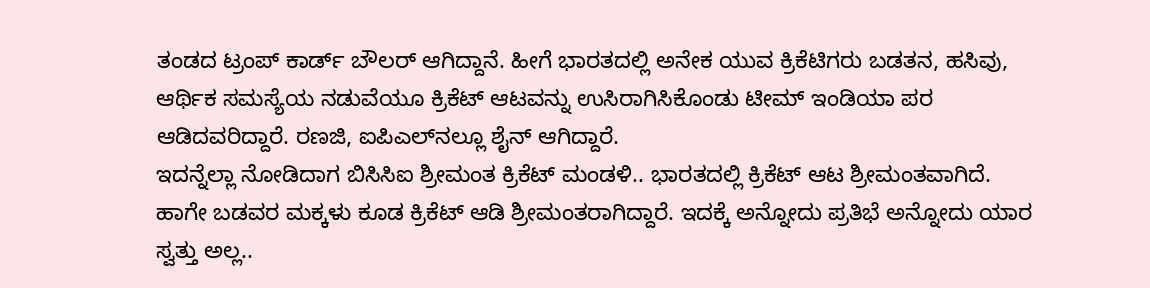ತಂಡದ ಟ್ರಂಪ್‌ ಕಾರ್ಡ್‌ ಬೌಲರ್‌ ಆಗಿದ್ದಾನೆ. ಹೀಗೆ ಭಾರತದಲ್ಲಿ ಅನೇಕ ಯುವ ಕ್ರಿಕೆಟಿಗರು ಬಡತನ, ಹಸಿವು, ಆರ್ಥಿಕ ಸಮಸ್ಯೆಯ ನಡುವೆಯೂ ಕ್ರಿಕೆಟ್‌ ಆಟವನ್ನು ಉಸಿರಾಗಿಸಿಕೊಂಡು ಟೀಮ್‌ ಇಂಡಿಯಾ ಪರ ಆಡಿದವರಿದ್ದಾರೆ. ರಣಜಿ, ಐಪಿಎಲ್‌ನಲ್ಲೂ ಶೈನ್‌ ಆಗಿದ್ದಾರೆ.
ಇದನ್ನೆಲ್ಲಾ ನೋಡಿದಾಗ ಬಿಸಿಸಿಐ ಶ್ರೀಮಂತ ಕ್ರಿಕೆಟ್‌ ಮಂಡಳಿ.. ಭಾರತದಲ್ಲಿ ಕ್ರಿಕೆಟ್‌ ಆಟ ಶ್ರೀಮಂತವಾಗಿದೆ. ಹಾಗೇ ಬಡವರ ಮಕ್ಕಳು ಕೂಡ ಕ್ರಿಕೆಟ್‌ ಆಡಿ ಶ್ರೀಮಂತರಾಗಿದ್ದಾರೆ. ಇದಕ್ಕೆ ಅನ್ನೋದು ಪ್ರತಿಭೆ ಅನ್ನೋದು ಯಾರ ಸ್ವತ್ತು ಅಲ್ಲ..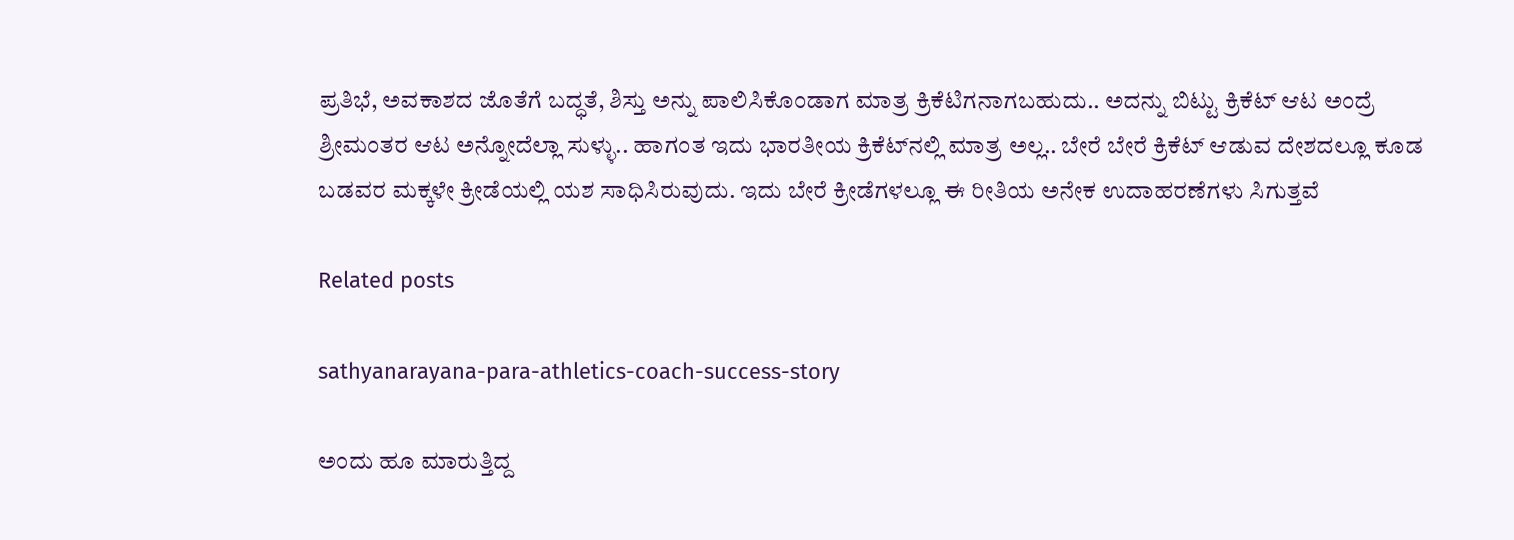ಪ್ರತಿಭೆ, ಅವಕಾಶದ ಜೊತೆಗೆ ಬದ್ಧತೆ, ಶಿಸ್ತು ಅನ್ನು ಪಾಲಿಸಿಕೊಂಡಾಗ ಮಾತ್ರ ಕ್ರಿಕೆಟಿಗನಾಗಬಹುದು.. ಅದನ್ನು ಬಿಟ್ಟು ಕ್ರಿಕೆಟ್‌ ಆಟ ಅಂದ್ರೆ ಶ್ರೀಮಂತರ ಆಟ ಅನ್ನೋದೆಲ್ಲಾ ಸುಳ್ಳು.. ಹಾಗಂತ ಇದು ಭಾರತೀಯ ಕ್ರಿಕೆಟ್‌ನಲ್ಲಿ ಮಾತ್ರ ಅಲ್ಲ.. ಬೇರೆ ಬೇರೆ ಕ್ರಿಕೆಟ್‌ ಆಡುವ ದೇಶದಲ್ಲೂ ಕೂಡ ಬಡವರ ಮಕ್ಕಳೇ ಕ್ರೀಡೆಯಲ್ಲಿ ಯಶ ಸಾಧಿಸಿರುವುದು. ಇದು ಬೇರೆ ಕ್ರೀಡೆಗಳಲ್ಲೂ ಈ ರೀತಿಯ ಅನೇಕ ಉದಾಹರಣೆಗಳು ಸಿಗುತ್ತವೆ

Related posts

sathyanarayana-para-athletics-coach-success-story

ಅಂದು ಹೂ ಮಾರುತ್ತಿದ್ದ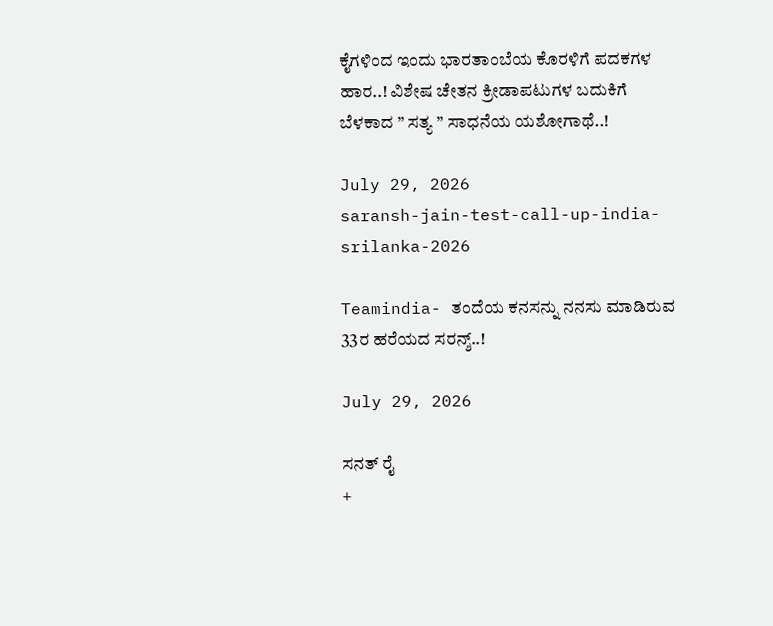ಕೈಗಳಿಂದ ಇಂದು ಭಾರತಾಂಬೆಯ ಕೊರಳಿಗೆ ಪದಕಗಳ ಹಾರ..! ವಿಶೇಷ ಚೇತನ ಕ್ರೀಡಾಪಟುಗಳ ಬದುಕಿಗೆ ಬೆಳಕಾದ ” ಸತ್ಯ ” ಸಾಧನೆಯ ಯಶೋಗಾಥೆ..!

July 29, 2026
saransh-jain-test-call-up-india-srilanka-2026

Teamindia- ತಂದೆಯ ಕನಸನ್ನು ನನಸು ಮಾಡಿರುವ 33ರ ಹರೆಯದ ಸರನ್ಶ್..!

July 29, 2026

ಸನತ್‌ ರೈ
+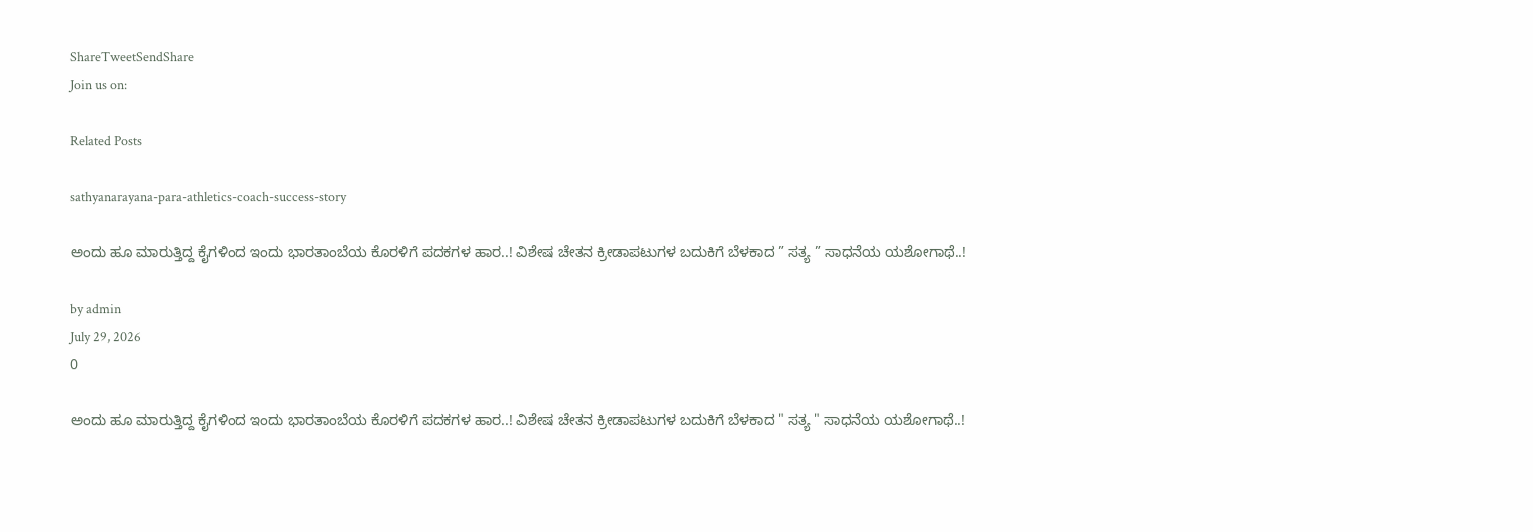ShareTweetSendShare
Join us on:

Related Posts

sathyanarayana-para-athletics-coach-success-story

ಅಂದು ಹೂ ಮಾರುತ್ತಿದ್ದ ಕೈಗಳಿಂದ ಇಂದು ಭಾರತಾಂಬೆಯ ಕೊರಳಿಗೆ ಪದಕಗಳ ಹಾರ..! ವಿಶೇಷ ಚೇತನ ಕ್ರೀಡಾಪಟುಗಳ ಬದುಕಿಗೆ ಬೆಳಕಾದ ” ಸತ್ಯ ” ಸಾಧನೆಯ ಯಶೋಗಾಥೆ..!

by admin
July 29, 2026
0

ಅಂದು ಹೂ ಮಾರುತ್ತಿದ್ದ ಕೈಗಳಿಂದ ಇಂದು ಭಾರತಾಂಬೆಯ ಕೊರಳಿಗೆ ಪದಕಗಳ ಹಾರ..! ವಿಶೇಷ ಚೇತನ ಕ್ರೀಡಾಪಟುಗಳ ಬದುಕಿಗೆ ಬೆಳಕಾದ " ಸತ್ಯ " ಸಾಧನೆಯ ಯಶೋಗಾಥೆ..!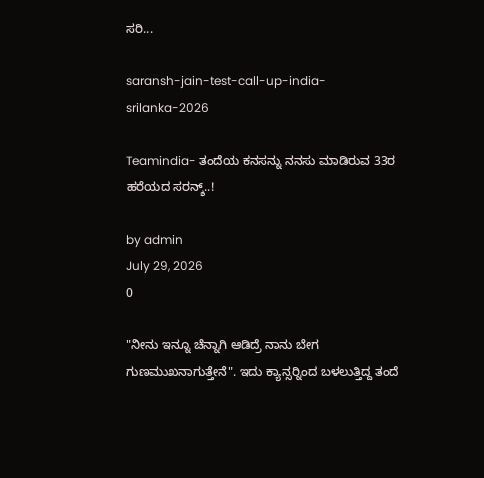ಸರಿ...

saransh-jain-test-call-up-india-srilanka-2026

Teamindia- ತಂದೆಯ ಕನಸನ್ನು ನನಸು ಮಾಡಿರುವ 33ರ ಹರೆಯದ ಸರನ್ಶ್..!

by admin
July 29, 2026
0

"ನೀನು ಇನ್ನೂ ಚೆನ್ನಾಗಿ ಆಡಿದ್ರೆ ನಾನು ಬೇಗ ಗುಣಮುಖನಾಗುತ್ತೇನೆ". ಇದು ಕ್ಯಾನ್ಸರ್‍ನಿಂದ ಬಳಲುತ್ತಿದ್ದ ತಂದೆ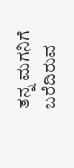ತನ್ನ ಮಗನಿಗೆ ಬರೆದಿರುವ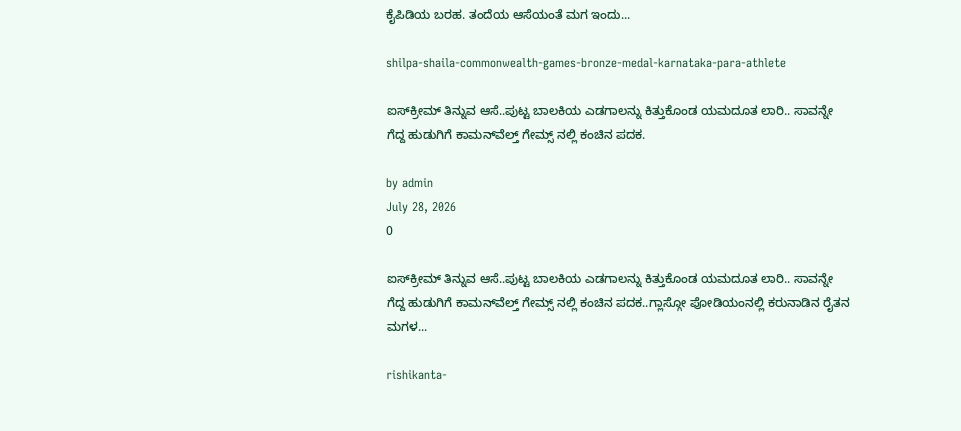ಕೈಪಿಡಿಯ ಬರಹ. ತಂದೆಯ ಆಸೆಯಂತೆ ಮಗ ಇಂದು...

shilpa-shaila-commonwealth-games-bronze-medal-karnataka-para-athlete

ಐಸ್‌ಕ್ರೀಮ್ ತಿನ್ನುವ ಆಸೆ..ಪುಟ್ಟ ಬಾಲಕಿಯ ಎಡಗಾಲನ್ನು ಕಿತ್ತುಕೊಂಡ ಯಮದೂತ ಲಾರಿ.. ಸಾವನ್ನೇ ಗೆದ್ದ ಹುಡುಗಿಗೆ ಕಾಮನ್‌ವೆಲ್ತ್ ಗೇಮ್ಸ್ ನಲ್ಲಿ ಕಂಚಿನ ಪದಕ.

by admin
July 28, 2026
0

ಐಸ್‌ಕ್ರೀಮ್ ತಿನ್ನುವ ಆಸೆ..ಪುಟ್ಟ ಬಾಲಕಿಯ ಎಡಗಾಲನ್ನು ಕಿತ್ತುಕೊಂಡ ಯಮದೂತ ಲಾರಿ.. ಸಾವನ್ನೇ ಗೆದ್ದ ಹುಡುಗಿಗೆ ಕಾಮನ್‌ವೆಲ್ತ್ ಗೇಮ್ಸ್ ನಲ್ಲಿ ಕಂಚಿನ ಪದಕ..ಗ್ಲಾಸ್ಗೋ ಪೋಡಿಯಂನಲ್ಲಿ ಕರುನಾಡಿನ ರೈತನ ಮಗಳ...

rishikanta-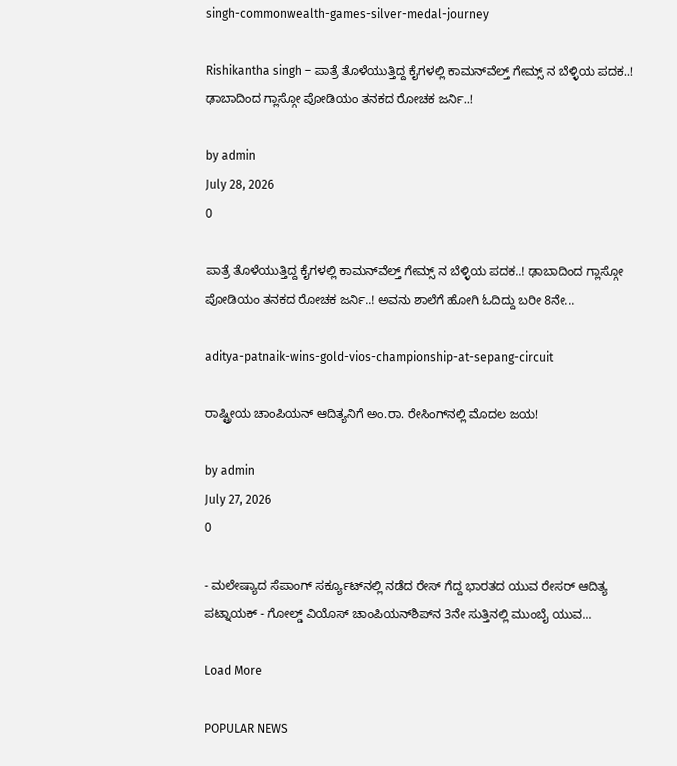singh-commonwealth-games-silver-medal-journey

Rishikantha singh – ಪಾತ್ರೆ ತೊಳೆಯುತ್ತಿದ್ದ ಕೈಗಳಲ್ಲಿ ಕಾಮನ್‌ವೆಲ್ತ್ ಗೇಮ್ಸ್ ನ ಬೆಳ್ಳಿಯ ಪದಕ..! ಢಾಬಾದಿಂದ ಗ್ಲಾಸ್ಗೋ ಪೋಡಿಯಂ ತನಕದ ರೋಚಕ ಜರ್ನಿ..!

by admin
July 28, 2026
0

ಪಾತ್ರೆ ತೊಳೆಯುತ್ತಿದ್ದ ಕೈಗಳಲ್ಲಿ ಕಾಮನ್‌ವೆಲ್ತ್ ಗೇಮ್ಸ್ ನ ಬೆಳ್ಳಿಯ ಪದಕ..! ಢಾಬಾದಿಂದ ಗ್ಲಾಸ್ಗೋ ಪೋಡಿಯಂ ತನಕದ ರೋಚಕ ಜರ್ನಿ..! ಅವನು ಶಾಲೆಗೆ ಹೋಗಿ ಓದಿದ್ದು ಬರೀ 8ನೇ...

aditya-patnaik-wins-gold-vios-championship-at-sepang-circuit

ರಾಷ್ಟ್ರೀಯ ಚಾಂಪಿಯನ್‌ ಆದಿತ್ಯನಿಗೆ ಅಂ.ರಾ. ರೇಸಿಂಗ್‌ನಲ್ಲಿ ಮೊದಲ ಜಯ!

by admin
July 27, 2026
0

- ಮಲೇಷ್ಯಾದ ಸೆಪಾಂಗ್‌ ಸರ್ಕ್ಯೂಟ್‌ನಲ್ಲಿ ನಡೆದ ರೇಸ್‌ ಗೆದ್ದ ಭಾರತದ ಯುವ ರೇಸರ್‌ ಆದಿತ್ಯ ಪಟ್ನಾಯಕ್‌ - ಗೋಲ್ಡ್ ವಿಯೊಸ್ ಚಾಂಪಿಯನ್‌ಶಿಪ್‌ನ 3ನೇ ಸುತ್ತಿನಲ್ಲಿ ಮುಂಬೈ ಯುವ...

Load More

POPULAR NEWS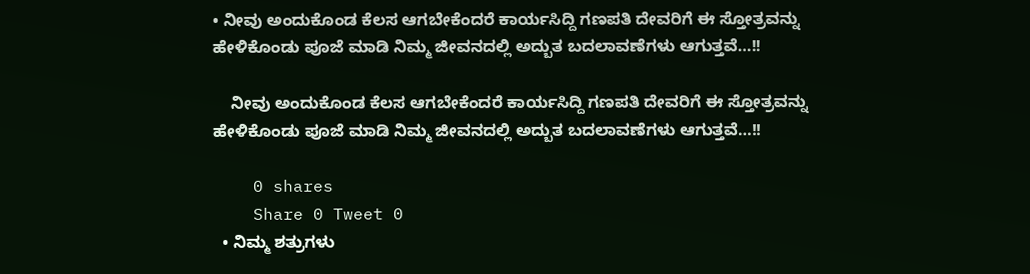• ನೀವು ಅಂದುಕೊಂಡ ಕೆಲಸ ಆಗಬೇಕೆಂದರೆ ಕಾರ್ಯಸಿದ್ದಿ ಗಣಪತಿ ದೇವರಿಗೆ ಈ ಸ್ತೋತ್ರವನ್ನು ಹೇಳಿಕೊಂಡು ಪೂಜೆ ಮಾಡಿ ನಿಮ್ಮ ಜೀವನದಲ್ಲಿ ಅದ್ಬುತ ಬದಲಾವಣೆಗಳು ಆಗುತ್ತವೆ…!!

    ನೀವು ಅಂದುಕೊಂಡ ಕೆಲಸ ಆಗಬೇಕೆಂದರೆ ಕಾರ್ಯಸಿದ್ದಿ ಗಣಪತಿ ದೇವರಿಗೆ ಈ ಸ್ತೋತ್ರವನ್ನು ಹೇಳಿಕೊಂಡು ಪೂಜೆ ಮಾಡಿ ನಿಮ್ಮ ಜೀವನದಲ್ಲಿ ಅದ್ಬುತ ಬದಲಾವಣೆಗಳು ಆಗುತ್ತವೆ…!!

    0 shares
    Share 0 Tweet 0
  • ನಿಮ್ಮ ಶತ್ರುಗಳು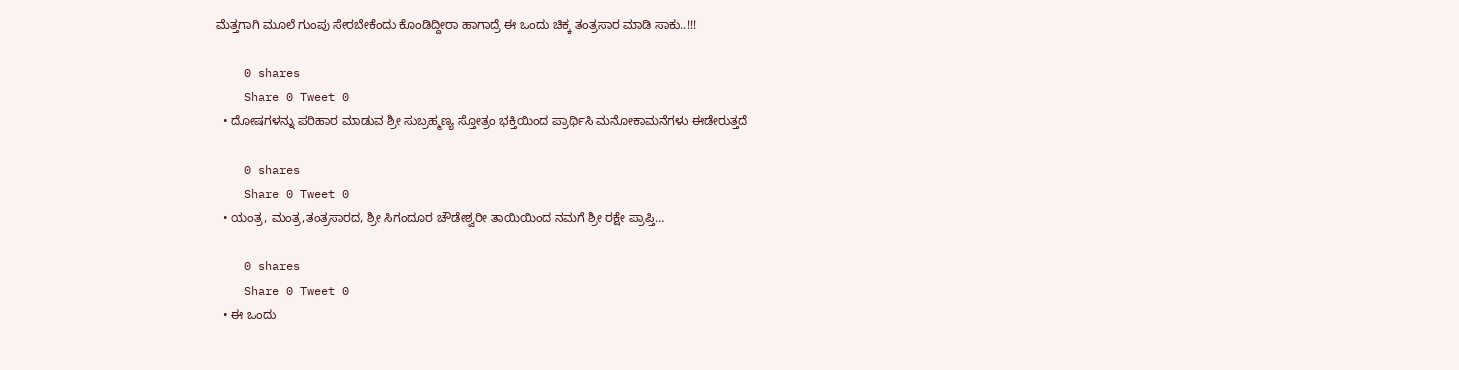ಮೆತ್ತಗಾಗಿ ಮೂಲೆ ಗುಂಪು ಸೇರಬೇಕೆಂದು ಕೊಂಡಿದ್ದೀರಾ ಹಾಗಾದ್ರೆ ಈ ಒಂದು ಚಿಕ್ಕ ತಂತ್ರಸಾರ ಮಾಡಿ ಸಾಕು..!!!

    0 shares
    Share 0 Tweet 0
  • ದೋಷಗಳನ್ನು ಪರಿಹಾರ ಮಾಡುವ ಶ್ರೀ ಸುಬ್ರಹ್ಮಣ್ಯ ಸ್ತೋತ್ರಂ ಭಕ್ತಿಯಿಂದ ಪ್ರಾರ್ಥಿಸಿ ಮನೋಕಾಮನೆಗಳು ಈಡೇರುತ್ತದೆ

    0 shares
    Share 0 Tweet 0
  • ಯಂತ್ರ, ಮಂತ್ರ,ತಂತ್ರಸಾರದ, ಶ್ರೀ ಸಿಗಂದೂರ ಚೌಡೇಶ್ವರೀ ತಾಯಿಯಿಂದ ನಮಗೆ ಶ್ರೀ ರಕ್ಷೇ ಪ್ರಾಪ್ತಿ…

    0 shares
    Share 0 Tweet 0
  • ಈ ಒಂದು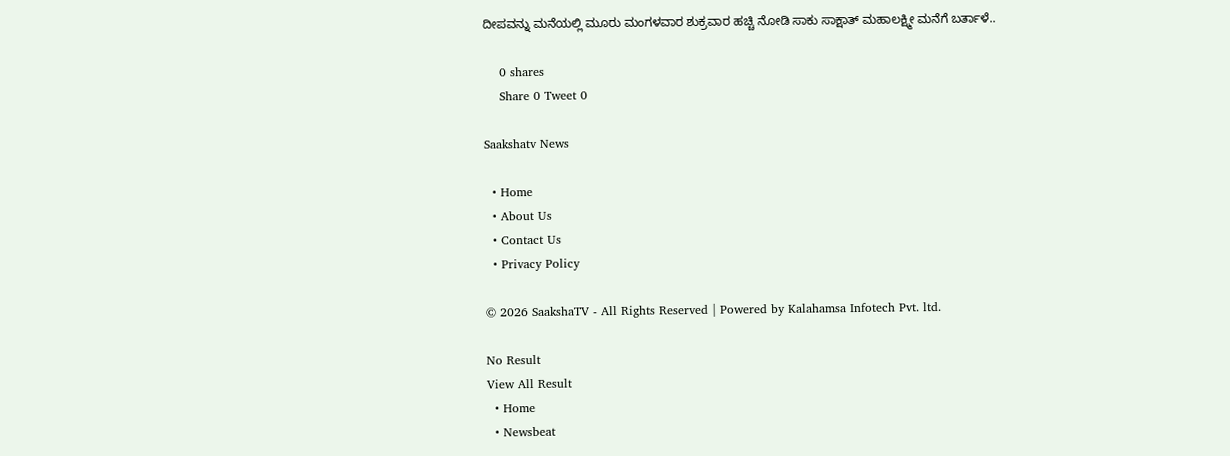ದೀಪವನ್ನು ಮನೆಯಲ್ಲಿ ಮೂರು ಮಂಗಳವಾರ ಶುಕ್ರವಾರ ಹಚ್ಚಿ ನೋಡಿ ಸಾಕು ಸಾಕ್ಷಾತ್ ಮಹಾಲಕ್ಷ್ಮೀ ಮನೆಗೆ ಬರ್ತಾಳೆ..

    0 shares
    Share 0 Tweet 0

Saakshatv News

  • Home
  • About Us
  • Contact Us
  • Privacy Policy

© 2026 SaakshaTV - All Rights Reserved | Powered by Kalahamsa Infotech Pvt. ltd.

No Result
View All Result
  • Home
  • Newsbeat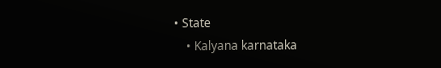• State
    • Kalyana karnataka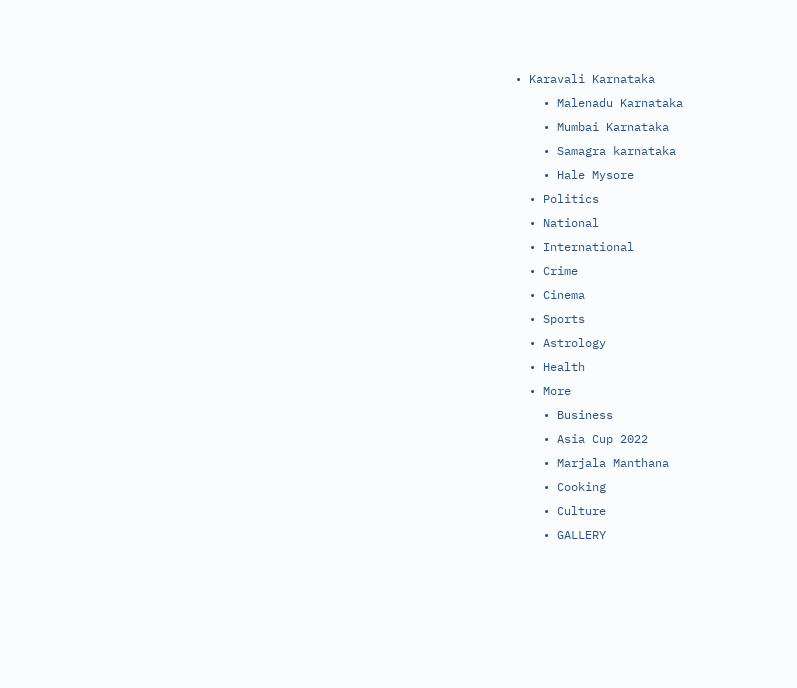• Karavali Karnataka
    • Malenadu Karnataka
    • Mumbai Karnataka
    • Samagra karnataka
    • Hale Mysore
  • Politics
  • National
  • International
  • Crime
  • Cinema
  • Sports
  • Astrology
  • Health
  • More
    • Business
    • Asia Cup 2022
    • Marjala Manthana
    • Cooking
    • Culture
    • GALLERY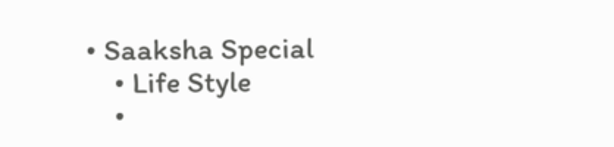• Saaksha Special
    • Life Style
    •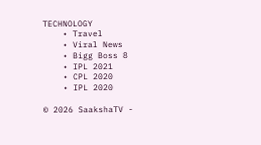TECHNOLOGY
    • Travel
    • Viral News
    • Bigg Boss 8
    • IPL 2021
    • CPL 2020
    • IPL 2020

© 2026 SaakshaTV -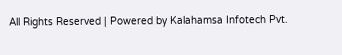All Rights Reserved | Powered by Kalahamsa Infotech Pvt.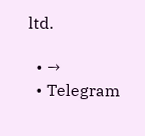ltd.

  • →
  • Telegram